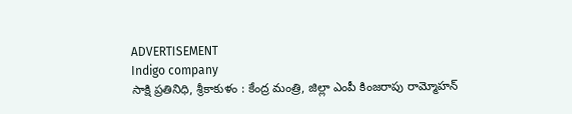ADVERTISEMENT
Indigo company
సాక్షి ప్రతినిధి, శ్రీకాకుళం : కేంద్ర మంత్రి, జిల్లా ఎంపీ కింజరాపు రామ్మోహన్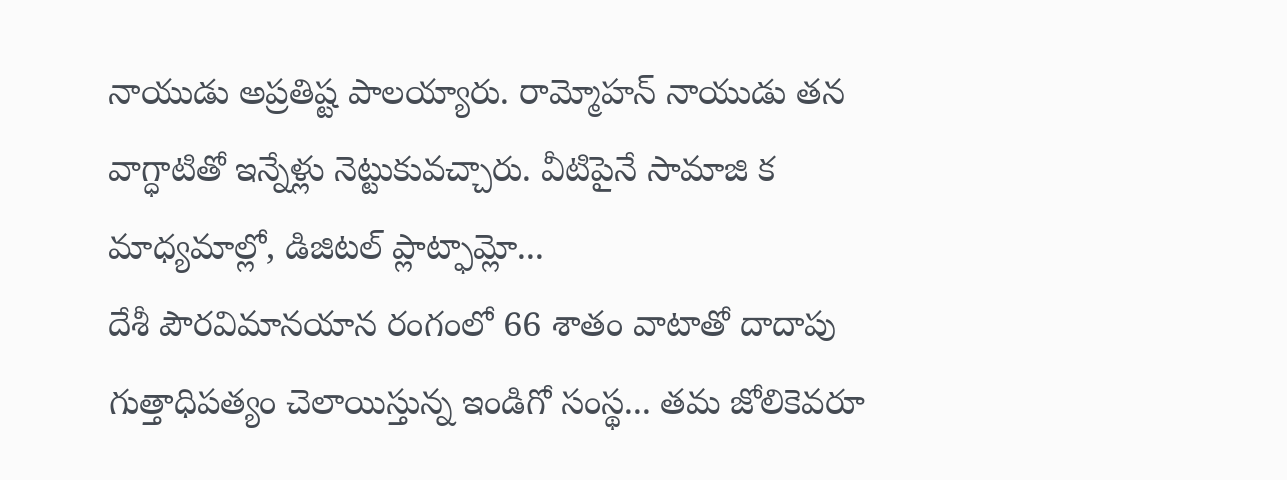నాయుడు అప్రతిష్ట పాలయ్యారు. రామ్మోహన్ నాయుడు తన వాగ్ధాటితో ఇన్నేళ్లు నెట్టుకువచ్చారు. వీటిపైనే సామాజి క మాధ్యమాల్లో, డిజిటల్ ప్లాట్ఫామ్లో...
దేశీ పౌరవిమానయాన రంగంలో 66 శాతం వాటాతో దాదాపు గుత్తాధిపత్యం చెలాయిస్తున్న ఇండిగో సంస్థ... తమ జోలికెవరూ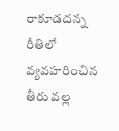రాకూడదన్న రీతిలో వ్యవహరించిన తీరు వల్ల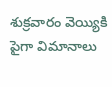శుక్రవారం వెయ్యికి పైగా విమానాలు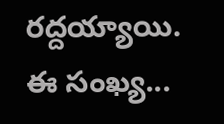రద్దయ్యాయి. ఈ సంఖ్య...